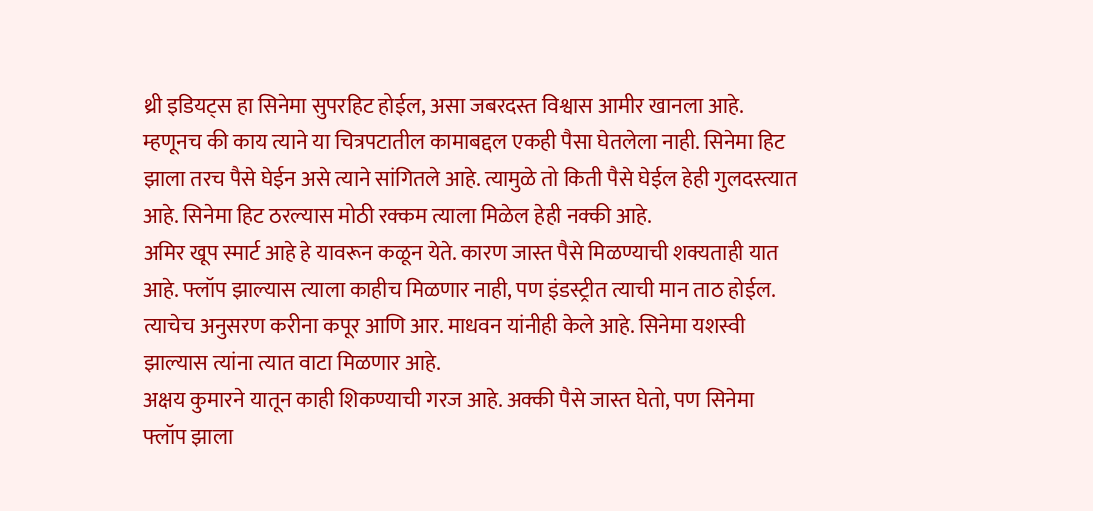थ्री इडियट्स हा सिनेमा सुपरहिट होईल, असा जबरदस्त विश्वास आमीर खानला आहे. म्हणूनच की काय त्याने या चित्रपटातील कामाबद्दल एकही पैसा घेतलेला नाही. सिनेमा हिट झाला तरच पैसे घेईन असे त्याने सांगितले आहे. त्यामुळे तो किती पैसे घेईल हेही गुलदस्त्यात आहे. सिनेमा हिट ठरल्यास मोठी रक्कम त्याला मिळेल हेही नक्की आहे.
अमिर खूप स्मार्ट आहे हे यावरून कळून येते. कारण जास्त पैसे मिळण्याची शक्यताही यात आहे. फ्लॉप झाल्यास त्याला काहीच मिळणार नाही, पण इंडस्ट्रीत त्याची मान ताठ होईल. त्याचेच अनुसरण करीना कपूर आणि आर. माधवन यांनीही केले आहे. सिनेमा यशस्वी झाल्यास त्यांना त्यात वाटा मिळणार आहे.
अक्षय कुमारने यातून काही शिकण्याची गरज आहे. अक्की पैसे जास्त घेतो, पण सिनेमा फ्लॉप झाला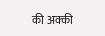की अक्की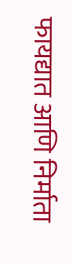फायद्यात आणि निर्माता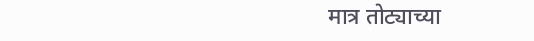मात्र तोट्याच्या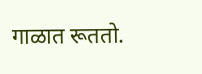गाळात रूततो.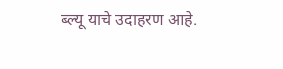ब्ल्यू याचे उदाहरण आहे.